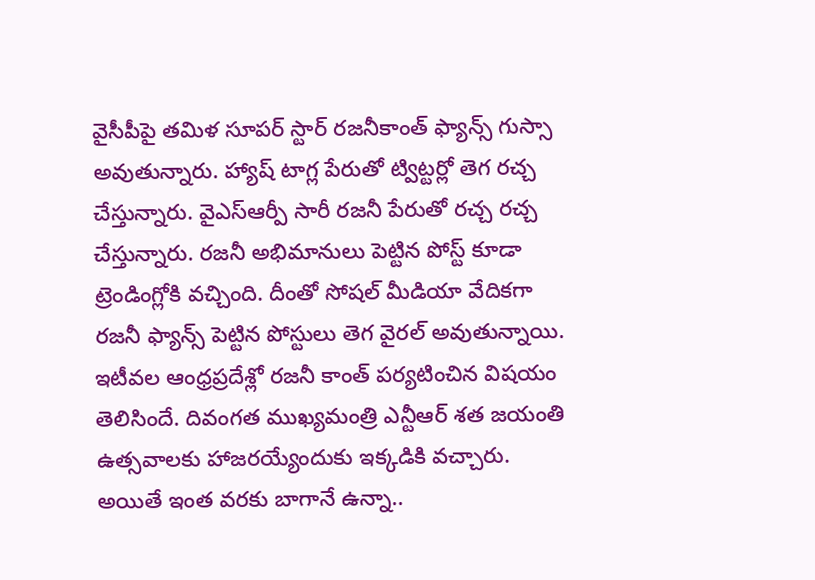వైసీపీపై తమిళ సూపర్ స్టార్ రజనీకాంత్ ఫ్యాన్స్ గుస్సా అవుతున్నారు. హ్యాష్ టాగ్ల పేరుతో ట్విట్టర్లో తెగ రచ్చ చేస్తున్నారు. వైఎస్ఆర్పీ సారీ రజనీ పేరుతో రచ్చ రచ్చ చేస్తున్నారు. రజనీ అభిమానులు పెట్టిన పోస్ట్ కూడా ట్రెండింగ్లోకి వచ్చింది. దీంతో సోషల్ మీడియా వేదికగా రజనీ ఫ్యాన్స్ పెట్టిన పోస్టులు తెగ వైరల్ అవుతున్నాయి.
ఇటీవల ఆంధ్రప్రదేశ్లో రజనీ కాంత్ పర్యటించిన విషయం తెలిసిందే. దివంగత ముఖ్యమంత్రి ఎన్టీఆర్ శత జయంతి ఉత్సవాలకు హాజరయ్యేందుకు ఇక్కడికి వచ్చారు. అయితే ఇంత వరకు బాగానే ఉన్నా..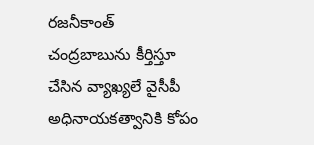రజనీకాంత్ చంద్రబాబును కీర్తిస్తూ చేసిన వ్యాఖ్యలే వైసీపీ అధినాయకత్వానికి కోపం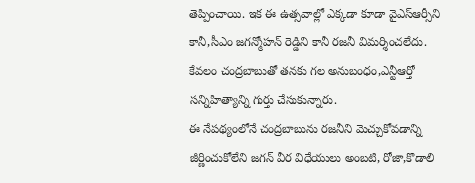తెప్పించాయి. ఇక ఈ ఉత్సవాల్లో ఎక్కడా కూడా వైఎస్ఆర్సీని కానీ,సీఎం జగన్మోహన్ రెడ్డిని కానీ రజనీ విమర్శించలేదు. కేవలం చంద్రబాబుతో తనకు గల అనుబంధం,ఎన్టీఆర్తో సన్నిహిత్యాన్ని గుర్తు చేసుకున్నారు.
ఈ నేపథ్యంలోనే చంద్రబాబును రజనీని మెచ్చుకోవడాన్ని జీర్ణించుకోలేని జగన్ వీర విధేయులు అంబటి, రోజా,కొడాలి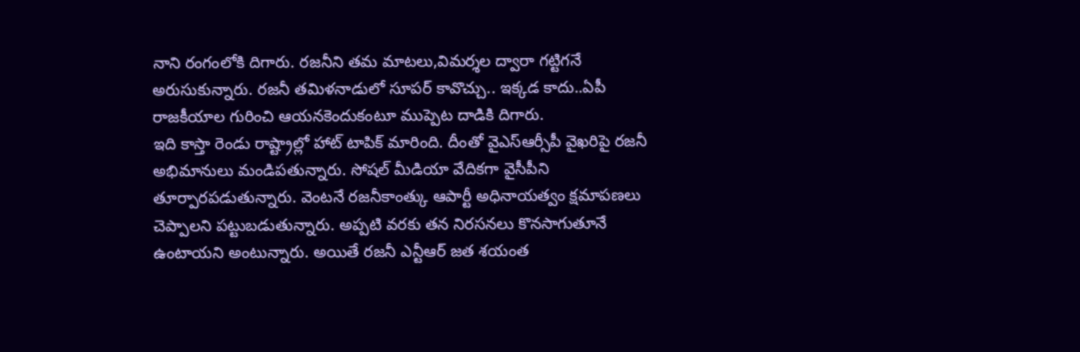నాని రంగంలోకి దిగారు. రజనీని తమ మాటలు,విమర్శల ద్వారా గట్టిగనే అరుసుకున్నారు. రజనీ తమిళనాడులో సూపర్ కావొచ్చు.. ఇక్కడ కాదు..ఏపీ రాజకీయాల గురించి ఆయనకెందుకంటూ ముప్పెట దాడికి దిగారు.
ఇది కాస్తా రెండు రాష్ట్రాల్లో హాట్ టాపిక్ మారింది. దీంతో వైఎస్ఆర్సీపీ వైఖరిపై రజనీ అభిమానులు మండిపతున్నారు. సోషల్ మీడియా వేదికగా వైసీపీని తూర్పారపడుతున్నారు. వెంటనే రజనీకాంత్కు ఆపార్టీ అధినాయత్వం క్షమాపణలు చెప్పాలని పట్టుబడుతున్నారు. అప్పటి వరకు తన నిరసనలు కొనసాగుతూనే ఉంటాయని అంటున్నారు. అయితే రజనీ ఎన్టీఆర్ జత శయంత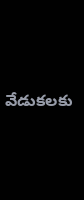వేడుకలకు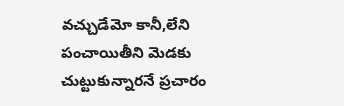వచ్చుడేమో కానీ,లేని పంచాయితీని మెడకు చుట్టుకున్నారనే ప్రచారం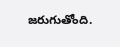జరుగుతోంది.